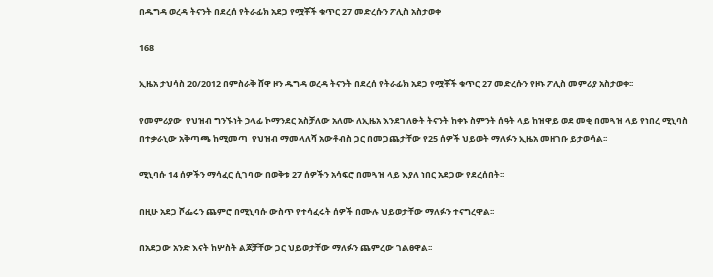በዱግዳ ወረዳ ትናንት በደረሰ የትራፊክ አደጋ የሟቾች ቁጥር 27 መድረሱን ፖሊስ አስታወቀ

168

ኢዜአ ታህሳስ 20/2012 በምስራቅ ሸዋ ዞን ዱግዳ ወረዳ ትናንት በደረሰ የትራፊክ አደጋ የሟቾች ቁጥር 27 መድረሱን የዞኑ ፖሊስ መምሪያ አስታወቀ፡፡

የመምሪያው  የህዝብ ግንኙነት ኃላፊ ኮማንደር አስቻለው አለሙ ለኢዜአ እንደገለፁት ትናንት ከቀኑ ስምንት ሰዓት ላይ ከዝዋይ ወደ መቂ በመጓዝ ላይ የነበረ ሚኒባስ በተቃራኒው አቅጣጫ ከሚመጣ  የህዝብ ማመላለሻ አውቶብስ ጋር በመጋጨታቸው የ25 ሰዎች ህይወት ማለፉን ኢዜአ መዘገቡ ይታወሳል፡፡

ሚኒባሱ 14 ሰዎችን ማሳፈር ሲገባው በወቅቱ 27 ሰዎችን አሳፍሮ በመጓዝ ላይ እያለ ነበር አደጋው የደረሰበት፡፡

በዚሁ አደጋ ሾፌሩን ጨምሮ በሚኒባሱ ውስጥ የተሳፈሩት ሰዎች በሙሉ ህይወታቸው ማለፉን ተናግረዋል፡፡

በአደጋው አንድ እናት ከሦስት ልጆቻቸው ጋር ህይወታቸው ማለፉን ጨምረው ገልፀዋል፡፡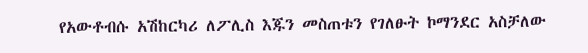የአውቶብሱ አሽከርካሪ ለፖሊስ እጁን መስጠቱን የገለፁት ኮማንደር አስቻለው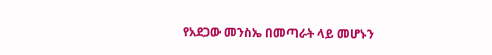የአደጋው መንስኤ በመጣራት ላይ መሆኑን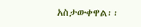አስታውቀዋል፡፡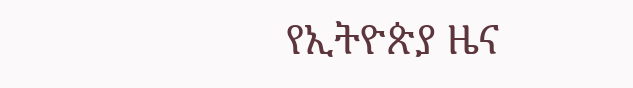የኢትዮጵያ ዜና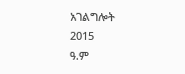አገልግሎት
2015
ዓ.ም